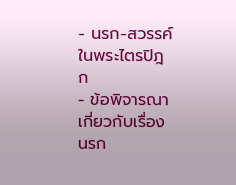- นรก-สวรรค์ ในพระไตรปิฎก
- ข้อพิจารณาเกี่ยวกับเรื่องนรก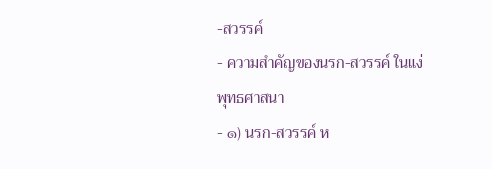-สวรรค์
- ความสำคัญของนรก-สวรรค์ ในแง่พุทธศาสนา
- ๑) นรก-สวรรค์ ห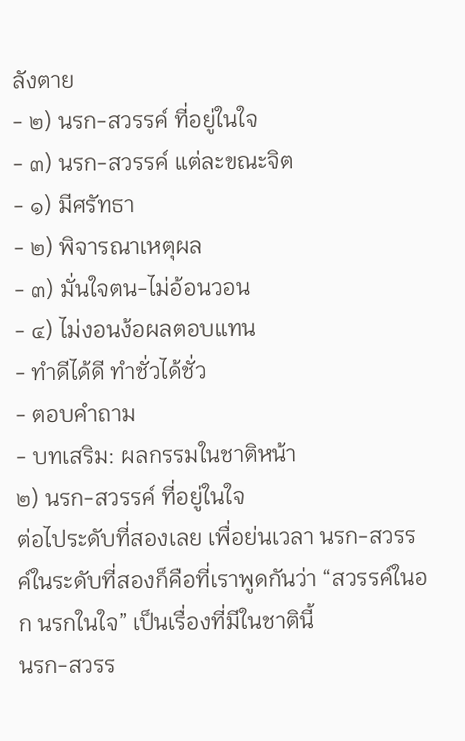ลังตาย
- ๒) นรก-สวรรค์ ที่อยู่ในใจ
- ๓) นรก-สวรรค์ แต่ละขณะจิต
- ๑) มีศรัทธา
- ๒) พิจารณาเหตุผล
- ๓) มั่นใจตน-ไม่อ้อนวอน
- ๔) ไม่งอนง้อผลตอบแทน
- ทำดีได้ดี ทำชั่วได้ชั่ว
- ตอบคำถาม
- บทเสริม: ผลกรรมในชาติหน้า
๒) นรก-สวรรค์ ที่อยู่ในใจ
ต่อไประดับที่สองเลย เพื่อย่นเวลา นรก-สวรรค์ในระดับที่สองก็คือที่เราพูดกันว่า “สวรรค์ในอก นรกในใจ” เป็นเรื่องที่มีในชาตินี้
นรก-สวรร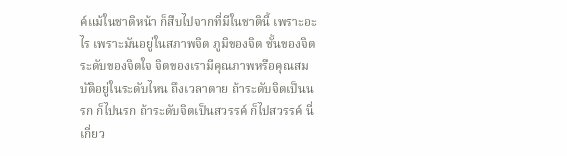ค์แม้ในชาติหน้า ก็สืบไปจากที่มีในชาตินี้ เพราะอะไร เพราะมันอยู่ในสภาพจิต ภูมิของจิต ชั้นของจิต ระดับของจิตใจ จิตของเรามีคุณภาพหรือคุณสมบัติอยู่ในระดับไหน ถึงเวลาตาย ถ้าระดับจิตเป็นนรก ก็ไปนรก ถ้าระดับจิตเป็นสวรรค์ ก็ไปสวรรค์ นี่เกี่ยว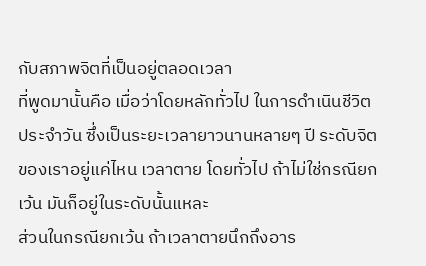กับสภาพจิตที่เป็นอยู่ตลอดเวลา
ที่พูดมานั้นคือ เมื่อว่าโดยหลักทั่วไป ในการดำเนินชีวิตประจำวัน ซึ่งเป็นระยะเวลายาวนานหลายๆ ปี ระดับจิตของเราอยู่แค่ไหน เวลาตาย โดยทั่วไป ถ้าไม่ใช่กรณียกเว้น มันก็อยู่ในระดับนั้นแหละ
ส่วนในกรณียกเว้น ถ้าเวลาตายนึกถึงอาร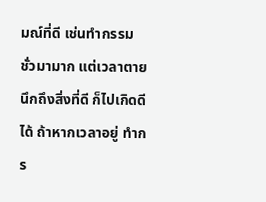มณ์ที่ดี เช่นทำกรรมชั่วมามาก แต่เวลาตายนึกถึงสิ่งที่ดี ก็ไปเกิดดีได้ ถ้าหากเวลาอยู่ ทำกร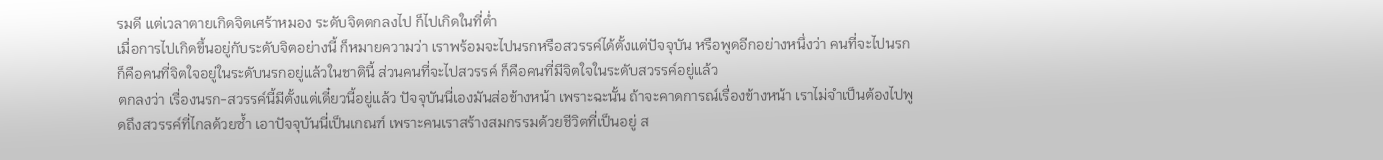รมดี แต่เวลาตายเกิดจิตเศร้าหมอง ระดับจิตตกลงไป ก็ไปเกิดในที่ต่ำ
เมื่อการไปเกิดขึ้นอยู่กับระดับจิตอย่างนี้ ก็หมายความว่า เราพร้อมจะไปนรกหรือสวรรค์ได้ตั้งแต่ปัจจุบัน หรือพูดอีกอย่างหนึ่งว่า คนที่จะไปนรก ก็คือคนที่จิตใจอยู่ในระดับนรกอยู่แล้วในชาตินี้ ส่วนคนที่จะไปสวรรค์ ก็คือคนที่มีจิตใจในระดับสวรรค์อยู่แล้ว
ตกลงว่า เรื่องนรก-สวรรค์นี้มีตั้งแต่เดี๋ยวนี้อยู่แล้ว ปัจจุบันนี่เองมันส่อข้างหน้า เพราะฉะนั้น ถ้าจะคาดการณ์เรื่องข้างหน้า เราไม่จำเป็นต้องไปพูดถึงสวรรค์ที่ไกลด้วยซ้ำ เอาปัจจุบันนี่เป็นเกณฑ์ เพราะคนเราสร้างสมกรรมด้วยชีวิตที่เป็นอยู่ ส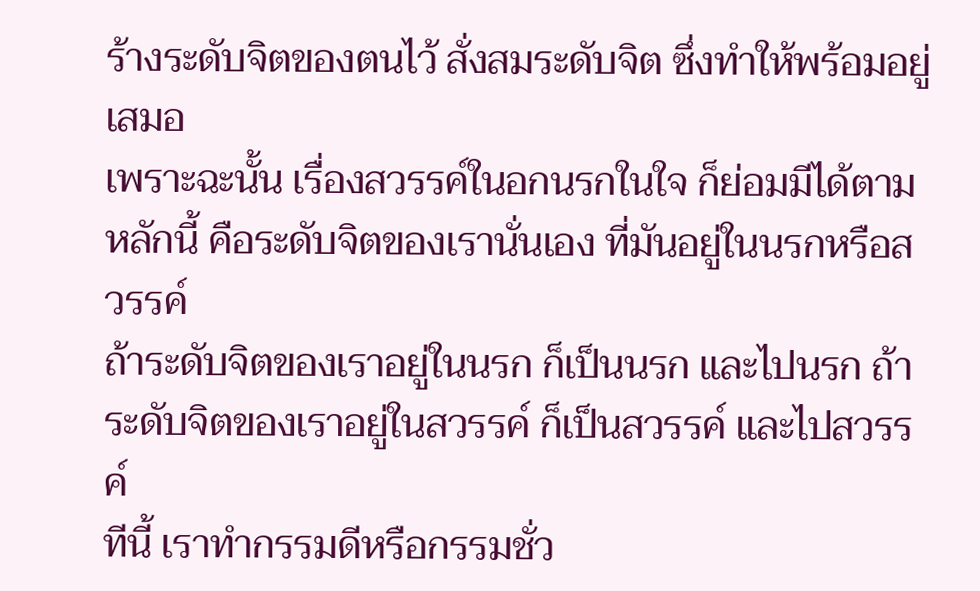ร้างระดับจิตของตนไว้ สั่งสมระดับจิต ซึ่งทำให้พร้อมอยู่เสมอ
เพราะฉะนั้น เรื่องสวรรค์ในอกนรกในใจ ก็ย่อมมีได้ตามหลักนี้ คือระดับจิตของเรานั่นเอง ที่มันอยู่ในนรกหรือสวรรค์
ถ้าระดับจิตของเราอยู่ในนรก ก็เป็นนรก และไปนรก ถ้าระดับจิตของเราอยู่ในสวรรค์ ก็เป็นสวรรค์ และไปสวรรค์
ทีนี้ เราทำกรรมดีหรือกรรมชั่ว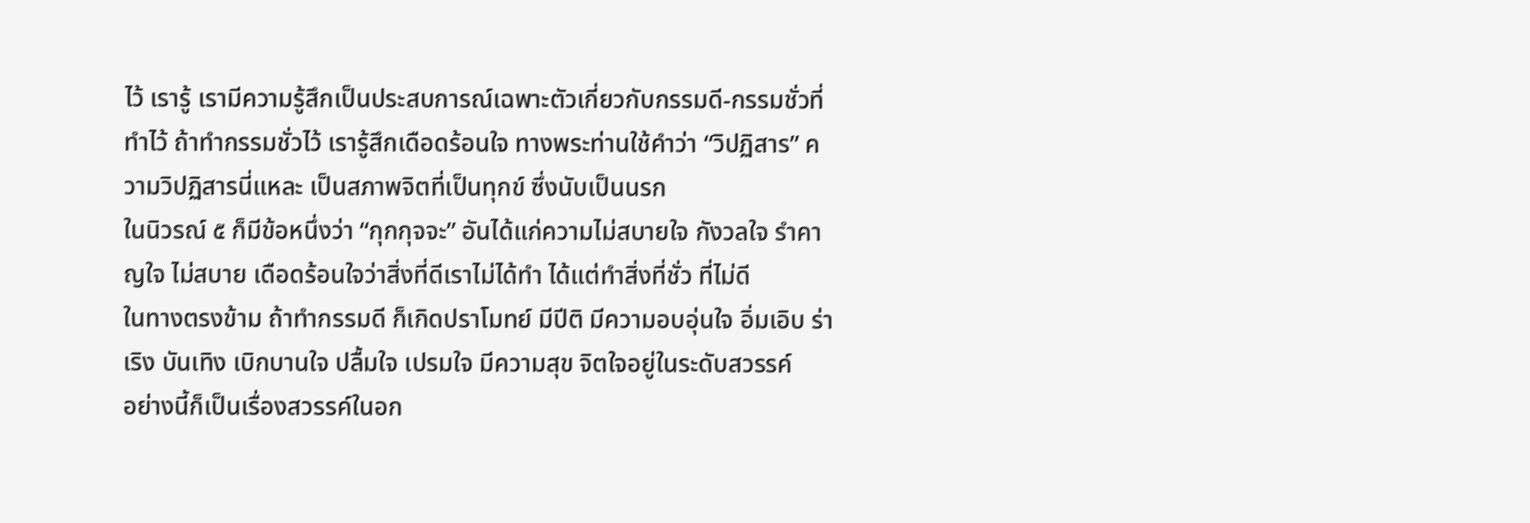ไว้ เรารู้ เรามีความรู้สึกเป็นประสบการณ์เฉพาะตัวเกี่ยวกับกรรมดี-กรรมชั่วที่ทำไว้ ถ้าทำกรรมชั่วไว้ เรารู้สึกเดือดร้อนใจ ทางพระท่านใช้คำว่า “วิปฏิสาร” ความวิปฏิสารนี่แหละ เป็นสภาพจิตที่เป็นทุกข์ ซึ่งนับเป็นนรก
ในนิวรณ์ ๕ ก็มีข้อหนึ่งว่า “กุกกุจจะ” อันได้แก่ความไม่สบายใจ กังวลใจ รำคาญใจ ไม่สบาย เดือดร้อนใจว่าสิ่งที่ดีเราไม่ได้ทำ ได้แต่ทำสิ่งที่ชั่ว ที่ไม่ดี
ในทางตรงข้าม ถ้าทำกรรมดี ก็เกิดปราโมทย์ มีปีติ มีความอบอุ่นใจ อิ่มเอิบ ร่าเริง บันเทิง เบิกบานใจ ปลื้มใจ เปรมใจ มีความสุข จิตใจอยู่ในระดับสวรรค์
อย่างนี้ก็เป็นเรื่องสวรรค์ในอก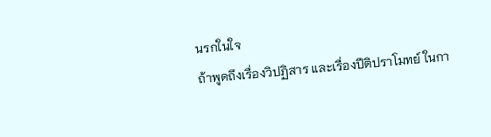นรกในใจ
ถ้าพูดถึงเรื่องวิปฏิสาร และเรื่องปีติปราโมทย์ ในกา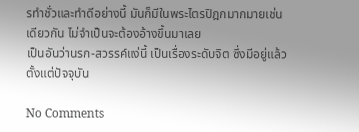รทำชั่วและทำดีอย่างนี้ มันก็มีในพระไตรปิฎกมากมายเช่นเดียวกัน ไม่จำเป็นจะต้องอ้างขึ้นมาเลย
เป็นอันว่านรก-สวรรค์แง่นี้ เป็นเรื่องระดับจิต ซึ่งมีอยู่แล้วตั้งแต่ปัจจุบัน

No Comments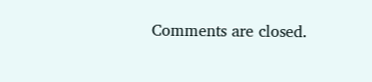Comments are closed.